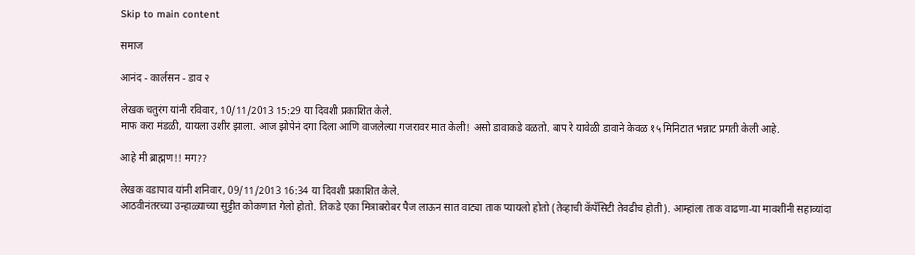Skip to main content

समाज

आनंद - कार्लसन - डाव २

लेखक चतुरंग यांनी रविवार, 10/11/2013 15:29 या दिवशी प्रकाशित केले.
माफ करा मंडळी, यायला उशीर झाला. आज झोपेनं दगा दिला आणि वाजलेल्या गजरावर मात केली! असो डावाकडे वळतो. बाप रे यावेळी डावाने केवळ १५ मिनिटात भन्नाट प्रगती केली आहे.

आहे मी ब्राह्मण!! मग??

लेखक वडापाव यांनी शनिवार, 09/11/2013 16:34 या दिवशी प्रकाशित केले.
आठवीनंतरच्या उन्हाळ्याच्या सुट्टीत कोकणात गेलो होतो. तिकडे एका मित्राबरोबर पैज लाऊन सात वाट्या ताक प्यायलो होतो (तेव्हाची कॅपॅसिटी तेवढीच होती). आम्हांला ताक वाढणा-या मावशींनी सहाव्यांदा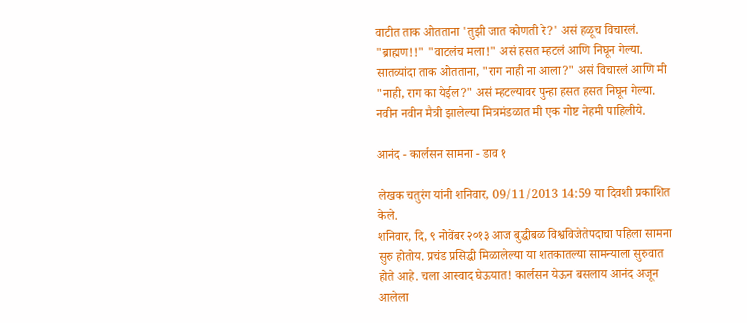वाटीत ताक ओतताना 'तुझी जात कोणती रे?' असं हळूच विचारलं. "ब्राह्मण!!" "वाटलंच मला!" असं हसत म्हटलं आणि निघून गेल्या. सातव्यांदा ताक ओतताना, "राग नाही ना आला?" असं विचारलं आणि मी "नाही, राग का येईल?" असं म्हटल्यावर पुन्हा हसत हसत निघून गेल्या. नवीन नवीन मैत्री झालेल्या मित्रमंडळात मी एक गोष्ट नेहमी पाहिलीये.

आनंद - कार्लसन सामना - डाव १

लेखक चतुरंग यांनी शनिवार, 09/11/2013 14:59 या दिवशी प्रकाशित केले.
शनिवार, दि, ९ नोवेंबर २०१३ आज बुद्धीबळ विश्वविजेतेपदाचा पहिला सामना सुरु होतोय. प्रचंड प्रसिद्धी मिळालेल्या या शतकातल्या सामन्याला सुरुवात होते आहे. चला आस्वाद घेऊयात! कार्लसन येऊन बसलाय आनंद अजून आलेला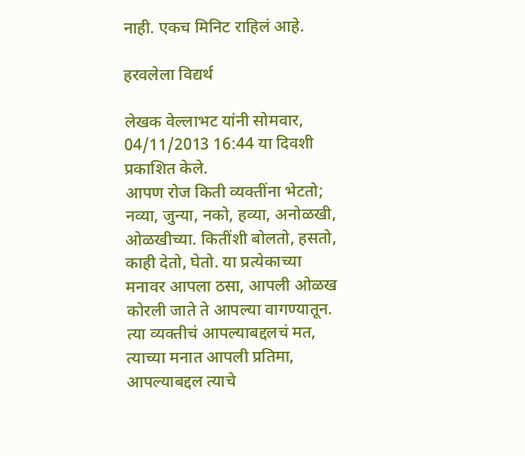नाही. एकच मिनिट राहिलं आहे.

हरवलेला विद्यर्थ

लेखक वेल्लाभट यांनी सोमवार, 04/11/2013 16:44 या दिवशी प्रकाशित केले.
आपण रोज किती व्यक्तींना भेटतो; नव्या, जुन्या, नको, हव्या, अनोळखी, ओळखीच्या. कितींशी बोलतो, हसतो, काही देतो, घेतो. या प्रत्येकाच्या मनावर आपला ठसा, आपली ओळख कोरली जाते ते आपल्या वागण्यातून. त्या व्यक्तीचं आपल्याबद्दलचं मत, त्याच्या मनात आपली प्रतिमा, आपल्याबद्दल त्याचे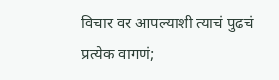विचार वर आपल्याशी त्याचं पुढचं प्रत्येक वागणं;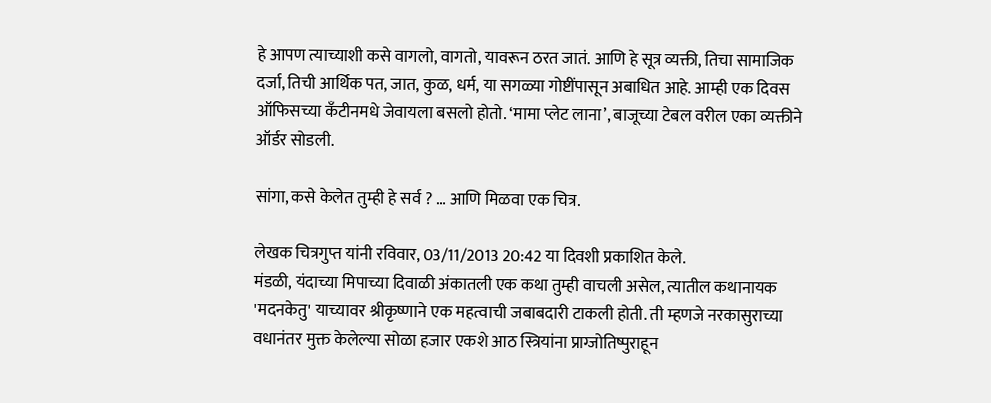हे आपण त्याच्याशी कसे वागलो, वागतो, यावरून ठरत जातं. आणि हे सूत्र व्यक्ती, तिचा सामाजिक दर्जा, तिची आर्थिक पत, जात, कुळ, धर्म, या सगळ्या गोष्टींपासून अबाधित आहे. आम्ही एक दिवस ऑफिसच्या कॅंटीनमधे जेवायला बसलो होतो. ‘मामा प्लेट लाना’, बाजूच्या टेबल वरील एका व्यक्तीने ऑर्डर सोडली.

सांगा, कसे केलेत तुम्ही हे सर्व ? … आणि मिळवा एक चित्र.

लेखक चित्रगुप्त यांनी रविवार, 03/11/2013 20:42 या दिवशी प्रकाशित केले.
मंडळी, यंदाच्या मिपाच्या दिवाळी अंकातली एक कथा तुम्ही वाचली असेल, त्यातील कथानायक 'मदनकेतु' याच्यावर श्रीकृष्णाने एक महत्वाची जबाबदारी टाकली होती. ती म्हणजे नरकासुराच्या वधानंतर मुक्त केलेल्या सोळा हजार एकशे आठ स्त्रियांना प्राग्जोतिष्पुराहून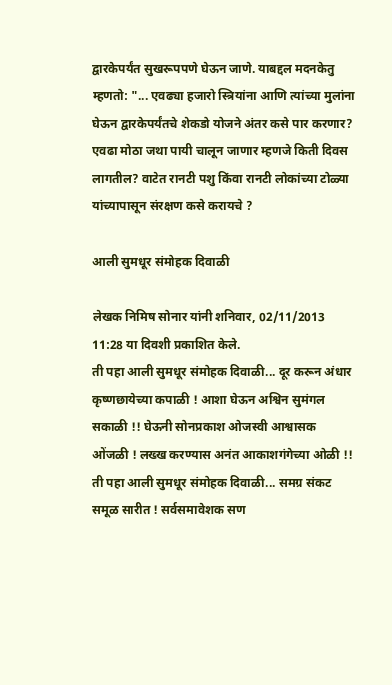द्वारकेपर्यंत सुखरूपपणे घेऊन जाणे. याबद्दल मदनकेतु म्हणतो: "... एवढ्या हजारो स्त्रियांना आणि त्यांच्या मुलांना घेऊन द्वारकेपर्यंतचे शेकडो योजने अंतर कसे पार करणार? एवढा मोठा जथा पायी चालून जाणार म्हणजे किती दिवस लागतील? वाटेत रानटी पशु किंवा रानटी लोकांच्या टोळ्या यांच्यापासून संरक्षण कसे करायचे ?

आली सुमधूर संमोहक दिवाळी

लेखक निमिष सोनार यांनी शनिवार, 02/11/2013 11:28 या दिवशी प्रकाशित केले.
ती पहा आली सुमधूर संमोहक दिवाळी... दूर करून अंधार कृष्णछायेच्या कपाळी ! आशा घेऊन अश्विन सुमंगल सकाळी !! घेऊनी सोनप्रकाश ओजस्वी आश्वासक ओंजळी ! लख्ख करण्यास अनंत आकाशगंगेच्या ओळी !! ती पहा आली सुमधूर संमोहक दिवाळी... समग्र संकट समूळ सारीत ! सर्वसमावेशक सण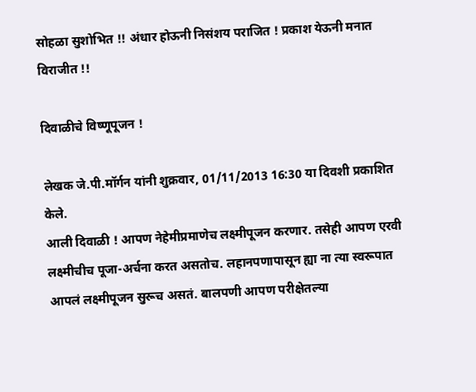सोहळा सुशोभित !! अंधार होऊनी निसंशय पराजित ! प्रकाश येऊनी मनात विराजीत !!

दिवाळीचे विष्णूपूजन !

लेखक जे.पी.मॉर्गन यांनी शुक्रवार, 01/11/2013 16:30 या दिवशी प्रकाशित केले.
आली दिवाळी ! आपण नेहेमीप्रमाणेच लक्ष्मीपूजन करणार. तसेही आपण एरवी लक्ष्मीचीच पूजा-अर्चना करत असतोच. लहानपणापासून ह्या ना त्या स्वरूपात आपलं लक्ष्मीपूजन सुरूच असतं. बालपणी आपण परीक्षेतल्या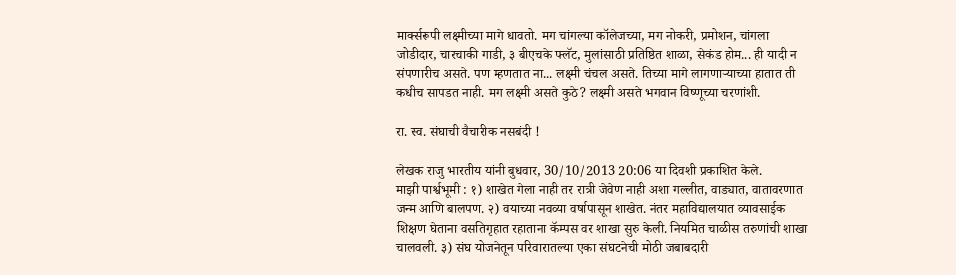मार्क्सरूपी लक्ष्मीच्या मागे धावतो. मग चांगल्या कॉलेजच्या, मग नोकरी, प्रमोशन, चांगला जोडीदार, चारचाकी गाडी, ३ बीएचके फ्लॅट, मुलांसाठी प्रतिष्ठित शाळा, सेकंड होम... ही यादी न संपणारीच असते. पण म्हणतात ना... लक्ष्मी चंचल असते. तिच्या मागे लागणार्‍याच्या हातात ती कधीच सापडत नाही. मग लक्ष्मी असते कुठे? लक्ष्मी असते भगवान विष्णूच्या चरणांशी.

रा. स्व. संघाची वैचारीक नसबंदी !

लेखक राजु भारतीय यांनी बुधवार, 30/10/2013 20:06 या दिवशी प्रकाशित केले.
माझी पार्श्वभूमी : १) शाखेत गेला नाही तर रात्री जेवेण नाही अशा गल्लीत, वाड्यात, वातावरणात जन्म आणि बालपण. २) वयाच्या नवव्या वर्षापासून शाखेत. नंतर महाविद्यालयात व्यावसाईक शिक्षण घेताना वसतिगृहात रहाताना कॅम्पस वर शाखा सुरु केली. नियमित चाळीस तरुणांची शाखा चालवली. ३) संघ योजनेतून परिवारातल्या एका संघटनेची मोठी जबाबदारी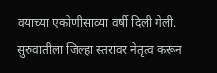वयाच्या एकोणीसाव्या वर्षी दिली गेली. सुरुवातीला जिल्हा स्तरावर नेतृत्व करून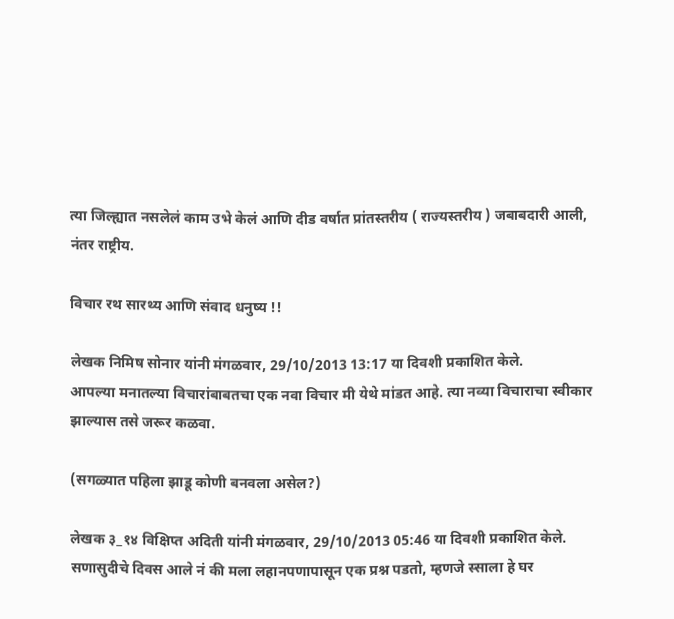त्या जिल्ह्यात नसलेलं काम उभे केलं आणि दीड वर्षात प्रांतस्तरीय ( राज्यस्तरीय ) जबाबदारी आली, नंतर राष्ट्रीय.

विचार रथ सारथ्य आणि संवाद धनुष्य !!

लेखक निमिष सोनार यांनी मंगळवार, 29/10/2013 13:17 या दिवशी प्रकाशित केले.
आपल्या मनातल्या विचारांबाबतचा एक नवा विचार मी येथे मांडत आहे. त्या नव्या विचाराचा स्वीकार झाल्यास तसे जरूर कळवा.

(सगळ्यात पहिला झाडू कोणी बनवला असेल?)

लेखक ३_१४ विक्षिप्त अदिती यांनी मंगळवार, 29/10/2013 05:46 या दिवशी प्रकाशित केले.
सणासुदीचे दिवस आले नं की मला लहानपणापासून एक प्रश्न पडतो, म्हणजे स्साला हे घर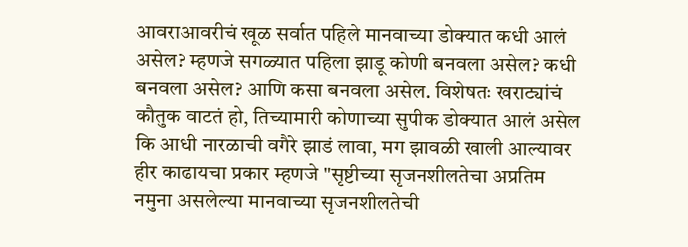आवराआवरीचं खूळ सर्वात पहिले मानवाच्या डोक्यात कधी आलं असेल? म्हणजे सगळ्यात पहिला झाडू कोणी बनवला असेल? कधी बनवला असेल? आणि कसा बनवला असेल. विशेषतः खराट्यांचं कौतुक वाटतं हो, तिच्यामारी कोणाच्या सुपीक डोक्यात आलं असेल कि आधी नारळाची वगैरे झाडं लावा, मग झावळी खाली आल्यावर हीर काढायचा प्रकार म्हणजे "सृष्टीच्या सृजनशीलतेचा अप्रतिम नमुना असलेल्या मानवाच्या सृजनशीलतेची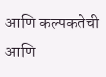आणि कल्पकतेची आणि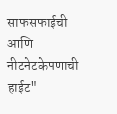साफसफाईची आणि नीटनेटकेपणाची हाईट"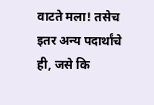वाटते मला! तसेच इतर अन्य पदार्थांचे ही, जसे कि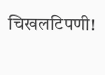चिखलटिपणी!